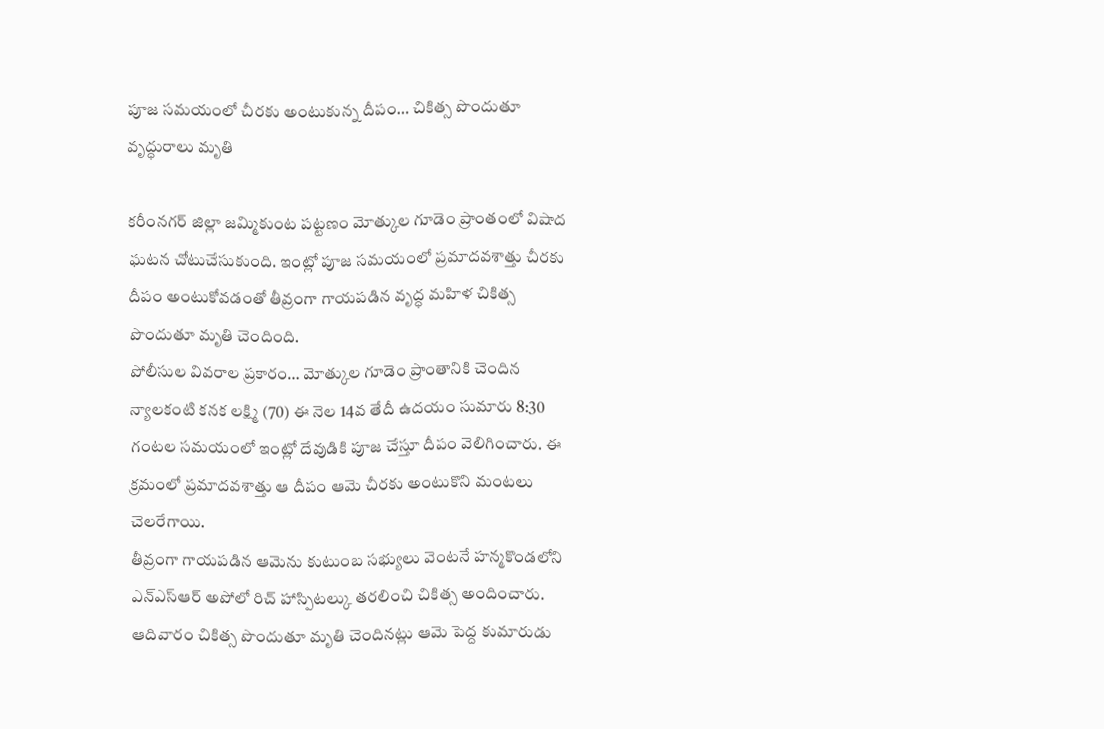పూజ సమయంలో చీరకు అంటుకున్న దీపం… చికిత్స పొందుతూ వృద్ధురాలు మృతి

కరీంనగర్ జిల్లా జమ్మికుంట పట్టణం మోత్కుల గూడెం ప్రాంతంలో విషాద ఘటన చోటుచేసుకుంది. ఇంట్లో పూజ సమయంలో ప్రమాదవశాత్తు చీరకు దీపం అంటుకోవడంతో తీవ్రంగా గాయపడిన వృద్ధ మహిళ చికిత్స పొందుతూ మృతి చెందింది.
పోలీసుల వివరాల ప్రకారం… మోత్కుల గూడెం ప్రాంతానికి చెందిన న్యాలకంటి కనక లక్ష్మి (70) ఈ నెల 14వ తేదీ ఉదయం సుమారు 8:30 గంటల సమయంలో ఇంట్లో దేవుడికి పూజ చేస్తూ దీపం వెలిగించారు. ఈ క్రమంలో ప్రమాదవశాత్తు ఆ దీపం ఆమె చీరకు అంటుకొని మంటలు చెలరేగాయి.
తీవ్రంగా గాయపడిన ఆమెను కుటుంబ సభ్యులు వెంటనే హన్మకొండలోని ఎన్ఎస్ఆర్ అపోలో రిచ్ హాస్పిటల్కు తరలించి చికిత్స అందించారు. ఆదివారం చికిత్స పొందుతూ మృతి చెందినట్లు ఆమె పెద్ద కుమారుడు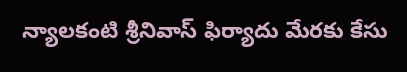న్యాలకంటి శ్రీనివాస్ ఫిర్యాదు మేరకు కేసు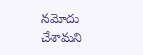నమోదు చేశామని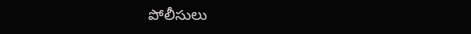పోలీసులు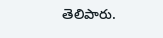తెలిపారు.